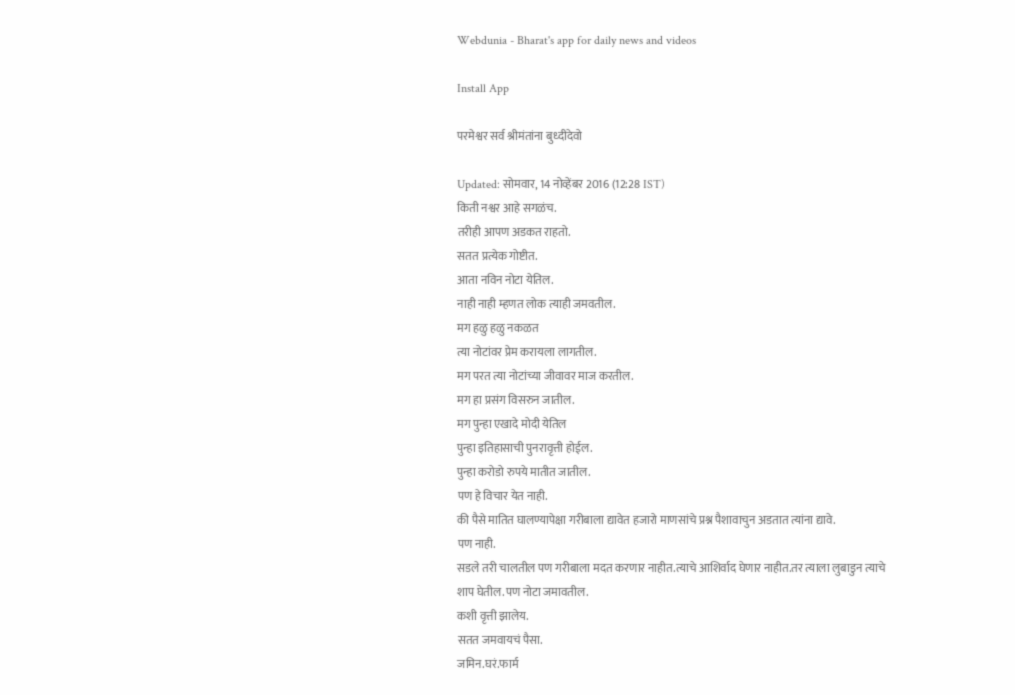Webdunia - Bharat's app for daily news and videos

Install App

परमेश्वर सर्व श्रीमंतांना बुध्दीदेवो

Updated: सोमवार, 14 नोव्हेंबर 2016 (12:28 IST)
किती नश्वर आहे सगळंच.
तरीही आपण अडकत राहतो.
सतत प्रत्येक गोष्टीत.
आता नविन नोटा येतिल.
नाही नाही म्हणत लोक त्याही जमवतील.
मग हळु हळु नकळत
त्या नोटांवर प्रेम करायला लागतील.
मग परत त्या नोटांच्या जीवावर माज करतील.
मग हा प्रसंग विसरुन जातील.
मग पुन्हा एखादे मोदी येतिल
पुन्हा इतिहासाची पुनरावृत्ती होईल.
पुन्हा करोडो रुपये मातीत जातील.
पण हे विचार येत नाही.
की पैसे मातित घालण्यापेक्षा गरीबाला द्यावेत हजारो माणसांचे प्रश्न पैशावाचुन अडतात त्यांना द्यावे.
पण नाही.
सडले तरी चालतील पण गरीबाला मदत करणार नाहीत.त्याचे आशिर्वाद घेणार नाहीत.तर त्याला लुबाडुन त्याचे शाप घेतील.पण नोटा जमावतील.
कशी वृत्ती झालेय.
सतत जमवायचं पैसा.
जमिन.घरं.फार्म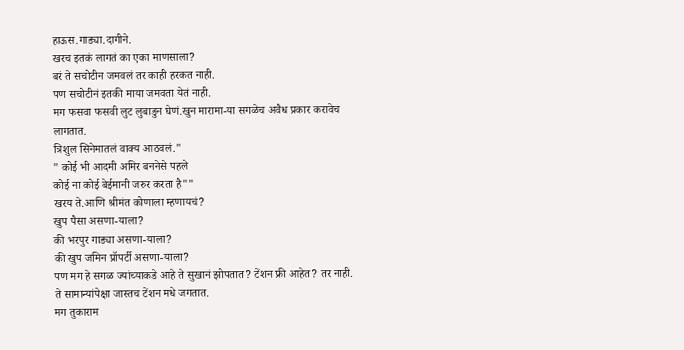हाऊस.गाड्या.दागीने.
खरच इतकं लागतं का एका माणसाला?
बरं ते सचोटीन जमवलं तर काही हरकत नाही.
पण सचोटीनं इतकी माया जमवता येतं नाही.
मग फसवा फसवी लुट लुबाडुन घेणं.खुन मारामा-या सगळेच अवैध प्रकार करावेच लागतात.
त्रिशुल सिनेमातलं वाक्य आठवलं."
" कोई भी आदमी अमिर बननेसे पहले
कोई ना कोई बेईमानी जरुर करता है""
खरय ते.आणि श्रीमंत कोणाला म्हणायचं?
खुप पैसा असणा-याला?
की भरपुर गाड्या असणा-याला?
की खुप जमिन प्रॉपर्टी असणा-याला?
पण मग हे सगळ ज्यांच्याकडे आहे ते सुखानं झोपतात? टेंशन फ्री आहेत? तर नाही.
ते सामान्यांपेक्षा जास्तच टेंशन मधे जगतात.
मग तुकाराम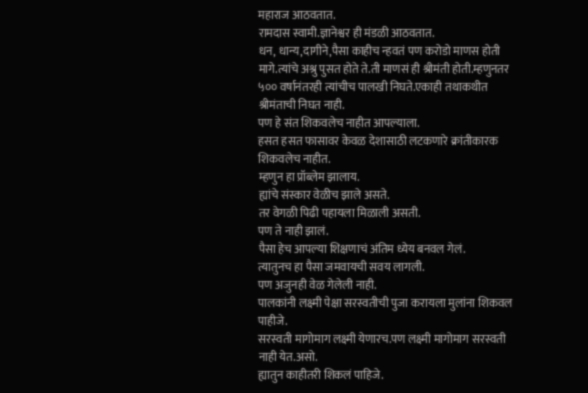महाराज आठवतात.
रामदास स्वामी.ज्ञानेश्वर ही मंडळी आठवतात.
धन, धान्य,दागीने,पैसा काहीच न्हवतं पण करोडो माणस होती मागे.त्यांचे अश्रु पुसत होते ते.ती माणसं ही श्रीमंती होती.म्हणुनतर ५०० वर्षानंतरही त्यांचीच पालखी निघते.एकाही तथाकथीत श्रीमंताची निघत नाही.
पण हे संत शिकवलेच नाहीत आपल्याला.
हसत हसत फासावर केवळ देशासाठी लटकणारे क्रांतीकारक शिकवलेच नाहीत.
म्हणुन हा प्रॉब्लेम झालाय.
ह्यांचे संस्कार वेळीच झाले असते.
तर वेगळी पिढी पहायला मिळाली असती.
पण ते नाही झालं.
पैसा हेच आपल्या शिक्षणाचं अंतिम ध्येय बनवल गेलं.
त्यातुनच हा पैसा जमवायची सवय लागली.
पण अजुनही वेळ गेलेली नाही.
पालकांनी लक्ष्मी पेक्षा सरस्वतीची पुजा करायला मुलांना शिकवल पाहीजे.
सरस्वती मागोमाग लक्ष्मी येणारच.पण लक्ष्मी मागोमाग सरस्वती नाही येत.असो.
ह्यातुन काहीतरी शिकलं पाहिजे.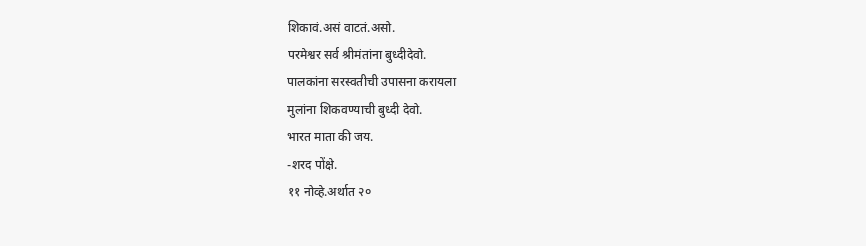शिकावं.असं वाटतं.असो.
परमेश्वर सर्व श्रीमंतांना बुध्दीदेवो.
पालकांना सरस्वतीची उपासना करायला
मुलांना शिकवण्याची बुध्दी देवो.
भारत माता की जय.
-शरद पोंक्षे.
११ नोव्हे.अर्थात २०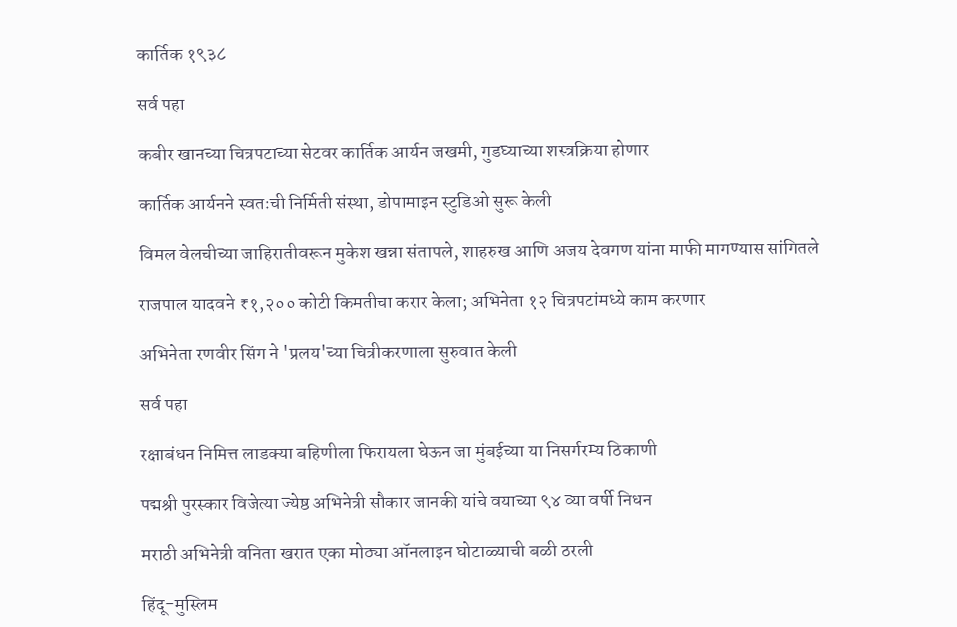कार्तिक १९३८

सर्व पहा

कबीर खानच्या चित्रपटाच्या सेटवर कार्तिक आर्यन जखमी, गुडघ्याच्या शस्त्रक्रिया होणार

कार्तिक आर्यनने स्वतःची निर्मिती संस्था, डोपामाइन स्टुडिओ सुरू केली

विमल वेलचीच्या जाहिरातीवरून मुकेश खन्ना संतापले, शाहरुख आणि अजय देवगण यांना माफी मागण्यास सांगितले

राजपाल यादवने ₹१,२०० कोटी किमतीचा करार केला; अभिनेता १२ चित्रपटांमध्ये काम करणार

अभिनेता रणवीर सिंग ने 'प्रलय'च्या चित्रीकरणाला सुरुवात केली

सर्व पहा

रक्षाबंधन निमित्त लाडक्या बहिणीला फिरायला घेऊन जा मुंबईच्या या निसर्गरम्य ठिकाणी

पद्मश्री पुरस्कार विजेत्या ज्येष्ठ अभिनेत्री सौकार जानकी यांचे वयाच्या ९४ व्या वर्षी निधन

मराठी अभिनेत्री वनिता खरात एका मोठ्या ऑनलाइन घोटाळ्याची बळी ठरली

हिंदू-मुस्लिम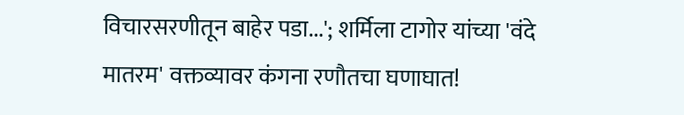विचारसरणीतून बाहेर पडा...'; शर्मिला टागोर यांच्या 'वंदे मातरम' वक्तव्यावर कंगना रणौतचा घणाघात!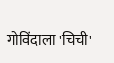गोविंदाला 'चिची'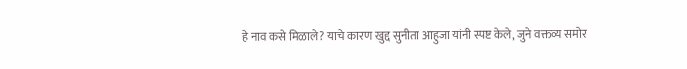हे नाव कसे मिळाले? याचे कारण खुद्द सुनीता आहुजा यांनी स्पष्ट केले, जुने वक्तव्य समोर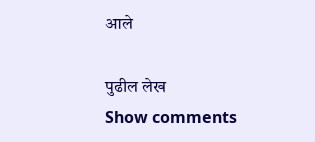आले

पुढील लेख
Show comments